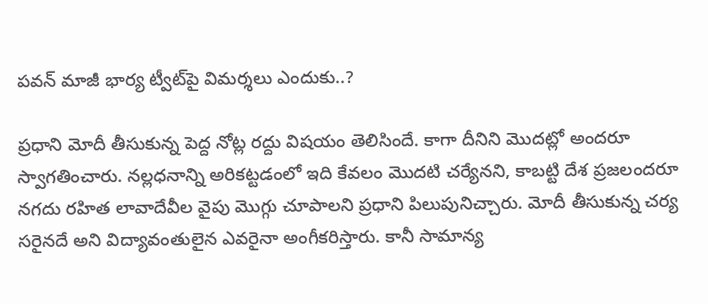పవన్‌ మాజీ భార్య ట్వీట్‌పై విమర్శలు ఎందుకు..?

ప్రధాని మోదీ తీసుకున్న పెద్ద నోట్ల రద్దు విషయం తెలిసిందే. కాగా దీనిని మొదట్లో అందరూ స్వాగతించారు. నల్లధనాన్ని అరికట్టడంలో ఇది కేవలం మొదటి చర్యేనని, కాబట్టి దేశ ప్రజలందరూ నగదు రహిత లావాదేవీల వైపు మొగ్గు చూపాలని ప్రధాని పిలుపునిచ్చారు. మోదీ తీసుకున్న చర్య సరైనదే అని విద్యావంతులైన ఎవరైనా అంగీకరిస్తారు. కానీ సామాన్య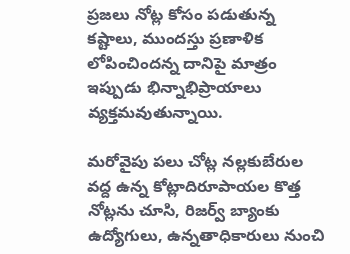ప్రజలు నోట్ల కోసం పడుతున్న కష్టాలు, ముందస్తు ప్రణాళిక లోపించిందన్న దానిపై మాత్రం ఇప్పుడు భిన్నాభిప్రాయాలు వ్యక్తమవుతున్నాయి.

మరోవైపు పలు చోట్ల నల్లకుబేరుల వద్ద ఉన్న కోట్లాదిరూపాయల కొత్త నోట్లను చూసి, రిజర్వ్‌ బ్యాంకు ఉద్యోగులు, ఉన్నతాధికారులు నుంచి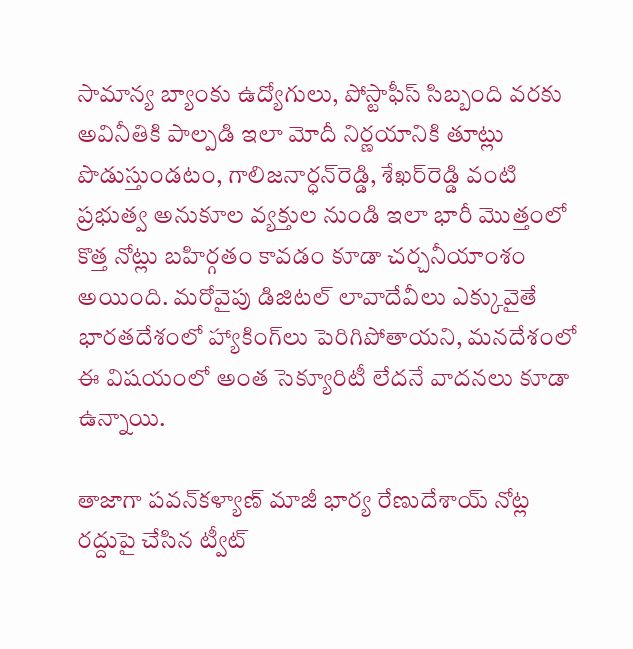సామాన్య బ్యాంకు ఉద్యోగులు, పోస్టాఫీస్‌ సిబ్బంది వరకు అవినీతికి పాల్పడి ఇలా మోదీ నిర్ణయానికి తూట్లు పొడుస్తుండటం, గాలిజనార్ధన్‌రెడ్డి, శేఖర్‌రెడ్డి వంటి ప్రభుత్వ అనుకూల వ్యక్తుల నుండి ఇలా భారీ మొత్తంలో కొత్త నోట్లు బహిర్గతం కావడం కూడా చర్చనీయాంశం అయింది. మరోవైపు డిజిటల్‌ లావాదేవీలు ఎక్కువైతే భారతదేశంలో హ్యాకింగ్‌లు పెరిగిపోతాయని, మనదేశంలో ఈ విషయంలో అంత సెక్యూరిటీ లేదనే వాదనలు కూడా ఉన్నాయి.

తాజాగా పవన్‌కళ్యాణ్‌ మాజీ భార్య రేణుదేశాయ్‌ నోట్ల రద్దుపై చేసిన ట్వీట్‌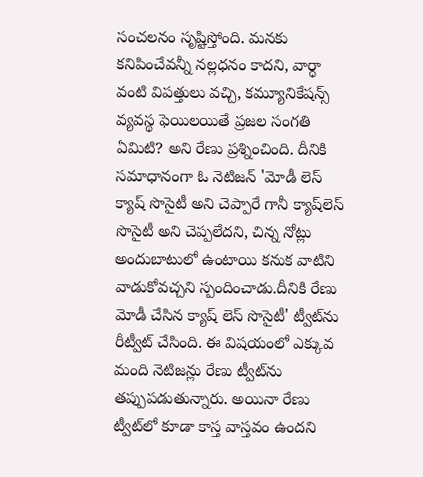సంచలనం సృష్టిస్తోంది. మనకు కనిపించేవన్నీ నల్లధనం కాదని, వార్ధా వంటి విపత్తులు వచ్చి, కమ్యూనికేషన్స్‌ వ్యవస్థ ఫెయిలయితే ప్రజల సంగతి ఏమిటి? అని రేణు ప్రశ్నించింది. దీనికి సమాధానంగా ఓ నెటిజన్‌ 'మోడీ లెస్‌ క్యాష్‌ సొసైటీ అని చెప్పారే గానీ క్యాష్‌లెస్‌ సొసైటీ అని చెప్పలేదని, చిన్న నోట్లు అందుబాటులో ఉంటాయి కనుక వాటిని వాడుకోవచ్చని స్పందించాడు.దీనికి రేణు మోడీ చేసిన క్యాష్‌ లెస్‌ సొసైటీ' ట్వీట్‌ను రీట్వీట్‌ చేసింది. ఈ విషయంలో ఎక్కువ మంది నెటిజన్లు రేణు ట్వీట్‌ను తప్పుపడుతున్నారు. అయినా రేణు ట్వీట్‌లో కూడా కాస్త వాస్తవం ఉందని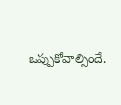ఒప్పుకోవాల్సిందే.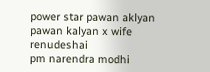power star pawan aklyan
pawan kalyan x wife
renudeshai
pm narendra modhi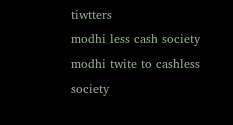tiwtters
modhi less cash society
modhi twite to cashless society